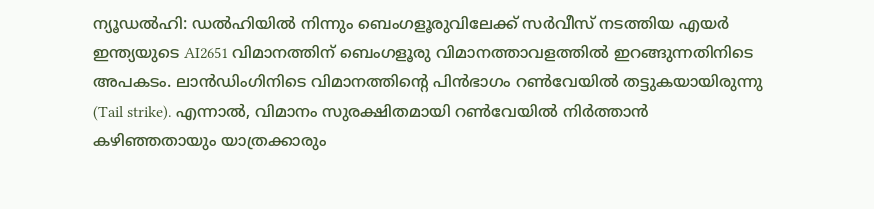ന്യൂഡൽഹി: ഡൽഹിയിൽ നിന്നും ബെംഗളൂരുവിലേക്ക് സർവീസ് നടത്തിയ എയർ ഇന്ത്യയുടെ AI2651 വിമാനത്തിന് ബെംഗളൂരു വിമാനത്താവളത്തിൽ ഇറങ്ങുന്നതിനിടെ അപകടം. ലാൻഡിംഗിനിടെ വിമാനത്തിന്റെ പിൻഭാഗം റൺവേയിൽ തട്ടുകയായിരുന്നു (Tail strike). എന്നാൽ, വിമാനം സുരക്ഷിതമായി റൺവേയിൽ നിർത്താൻ കഴിഞ്ഞതായും യാത്രക്കാരും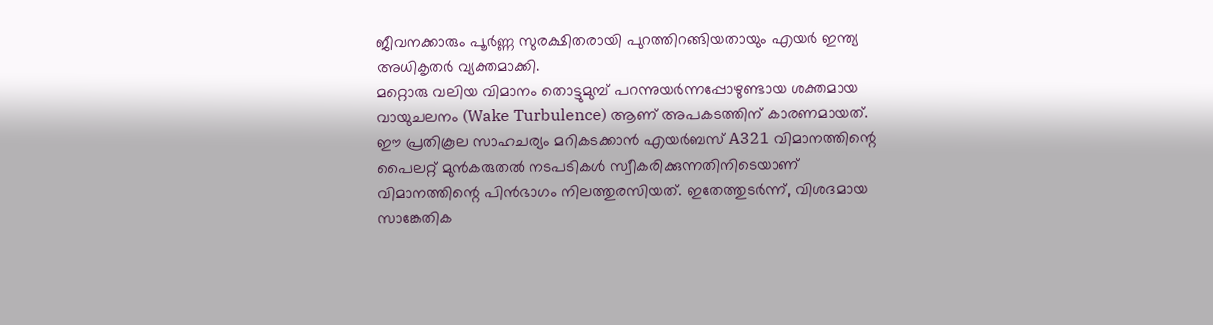ജീവനക്കാരും പൂർണ്ണ സുരക്ഷിതരായി പുറത്തിറങ്ങിയതായും എയർ ഇന്ത്യ അധികൃതർ വ്യക്തമാക്കി.
മറ്റൊരു വലിയ വിമാനം തൊട്ടുമുമ്പ് പറന്നുയർന്നപ്പോഴുണ്ടായ ശക്തമായ വായുചലനം (Wake Turbulence) ആണ് അപകടത്തിന് കാരണമായത്. ഈ പ്രതികൂല സാഹചര്യം മറികടക്കാൻ എയർബസ് A321 വിമാനത്തിന്റെ പൈലറ്റ് മുൻകരുതൽ നടപടികൾ സ്വീകരിക്കുന്നതിനിടെയാണ് വിമാനത്തിന്റെ പിൻഭാഗം നിലത്തുരസിയത്. ഇതേത്തുടർന്ന്, വിശദമായ സാങ്കേതിക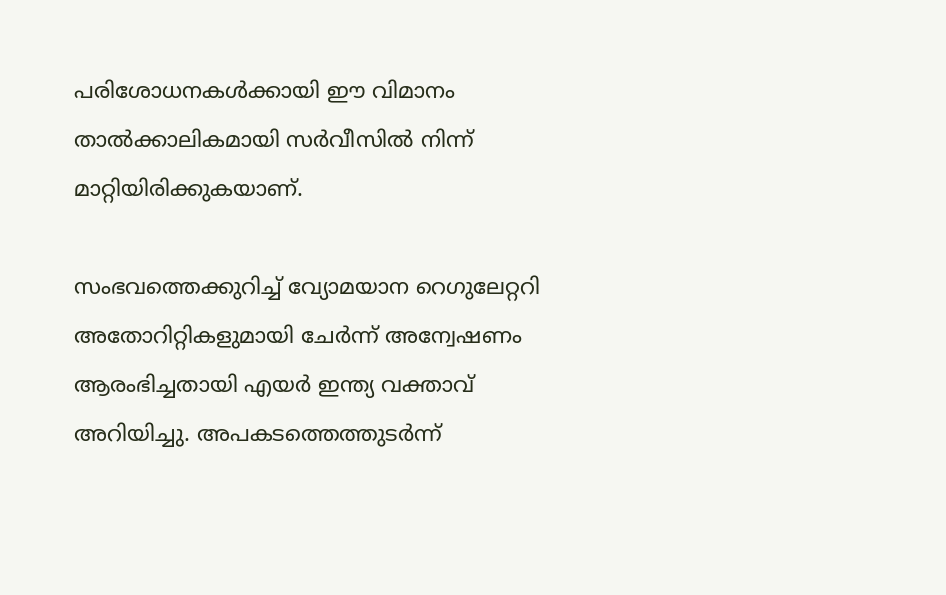പരിശോധനകൾക്കായി ഈ വിമാനം താൽക്കാലികമായി സർവീസിൽ നിന്ന് മാറ്റിയിരിക്കുകയാണ്.

സംഭവത്തെക്കുറിച്ച് വ്യോമയാന റെഗുലേറ്ററി അതോറിറ്റികളുമായി ചേർന്ന് അന്വേഷണം ആരംഭിച്ചതായി എയർ ഇന്ത്യ വക്താവ് അറിയിച്ചു. അപകടത്തെത്തുടർന്ന്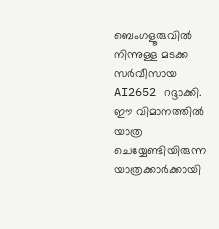ബെംഗളൂരുവിൽ നിന്നുള്ള മടക്ക സർവീസായ AI2652 റദ്ദാക്കി. ഈ വിമാനത്തിൽ യാത്ര ചെയ്യേണ്ടിയിരുന്ന യാത്രക്കാർക്കായി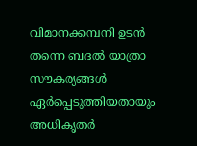വിമാനക്കമ്പനി ഉടൻ തന്നെ ബദൽ യാത്രാ സൗകര്യങ്ങൾ ഏർപ്പെടുത്തിയതായും അധികൃതർ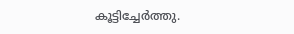കൂട്ടിച്ചേർത്തു.